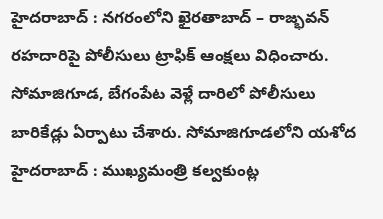హైదరాబాద్ : నగరంలోని ఖైరతాబాద్ – రాజ్భవన్ రహదారిపై పోలీసులు ట్రాఫిక్ ఆంక్షలు విధించారు. సోమాజిగూడ, బేగంపేట వెళ్లే దారిలో పోలీసులు బారికేడ్లు ఏర్పాటు చేశారు. సోమాజిగూడలోని యశోద
హైదరాబాద్ : ముఖ్యమంత్రి కల్వకుంట్ల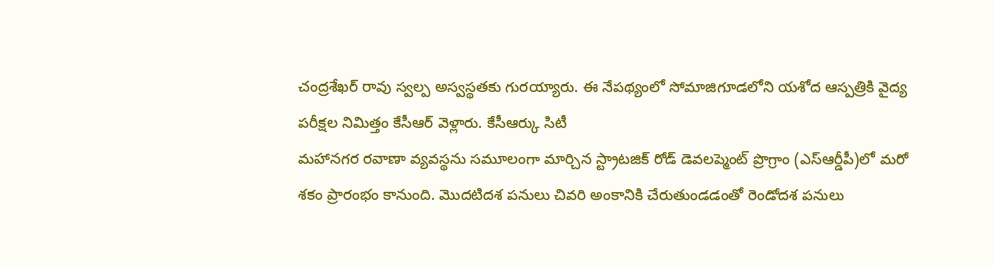చంద్రశేఖర్ రావు స్వల్ప అస్వస్థతకు గురయ్యారు. ఈ నేపథ్యంలో సోమాజిగూడలోని యశోద ఆస్పత్రికి వైద్య పరీక్షల నిమిత్తం కేసీఆర్ వెళ్లారు. కేసీఆర్కు సిటీ
మహానగర రవాణా వ్యవస్థను సమూలంగా మార్చిన స్ట్రాటజిక్ రోడ్ డెవలప్మెంట్ ప్రొగ్రాం (ఎస్ఆర్డీపీ)లో మరో శకం ప్రారంభం కానుంది. మొదటిదశ పనులు చివరి అంకానికి చేరుతుండడంతో రెండోదశ పనులు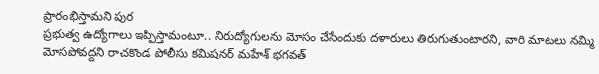ప్రారంభిస్తామని పుర
ప్రభుత్వ ఉద్యోగాలు ఇప్పిస్తామంటూ.. నిరుద్యోగులను మోసం చేసేందుకు దళారులు తిరుగుతుంటారని, వారి మాటలు నమ్మి మోసపోవద్దని రాచకొండ పోలీసు కమిషనర్ మహేశ్ భగవత్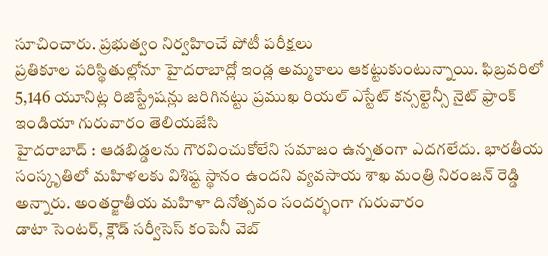సూచించారు. ప్రభుత్వం నిర్వహించే పోటీ పరీక్షలు
ప్రతికూల పరిస్థితుల్లోనూ హైదరాబాద్లో ఇండ్ల అమ్మకాలు ఆకట్టుకుంటున్నాయి. ఫిబ్రవరిలో 5,146 యూనిట్ల రిజిస్ట్రేషన్లు జరిగినట్టు ప్రముఖ రియల్ ఎస్టేట్ కన్సల్టెన్సీ నైట్ ఫ్రాంక్ ఇండియా గురువారం తెలియజేసి
హైదరాబాద్ : ఆడబిడ్డలను గౌరవించుకోలేని సమాజం ఉన్నతంగా ఎదగలేదు. భారతీయ సంస్కృతిలో మహిళలకు విశిష్ట స్థానం ఉందని వ్యవసాయ శాఖ మంత్రి నిరంజన్ రెడ్డి అన్నారు. అంతర్జాతీయ మహిళా దినోత్సవం సందర్భంగా గురువారం
డాటా సెంటర్, క్లౌడ్ సర్వీసెస్ కంపెనీ వెబ్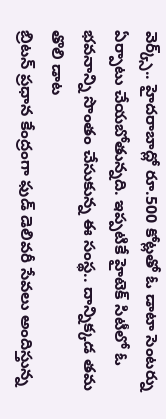వెర్క్స్.. హైదరాబాద్లో రూ.500 కోట్లతో ఓ డాటా సెంటర్ను ఏర్పాటు చేయబోతున్నది. ఇప్పటికే హైటెక్ సిటీలో ఓ భవనాన్ని సొంతం చేసుకున్న ఈ సంస్థ.. దాన్నిక్కడ తమ తొలి డాట
బ్రిటన్ ప్రధాన కేంద్రంగా ఫుడ్ డెలివరీ సేవలు అందిస్తున్న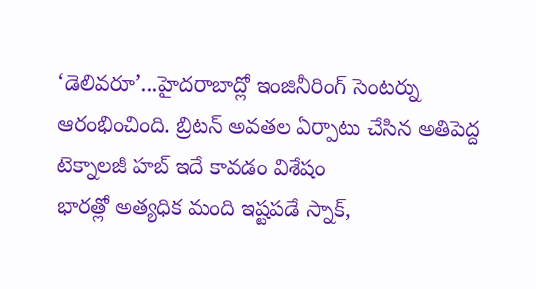‘డెలివరూ’...హైదరాబాద్లో ఇంజినీరింగ్ సెంటర్ను ఆరంభించింది. బ్రిటన్ అవతల ఏర్పాటు చేసిన అతిపెద్ద టెక్నాలజీ హబ్ ఇదే కావడం విశేషం
భారత్లో అత్యధిక మంది ఇష్టపడే స్నాక్,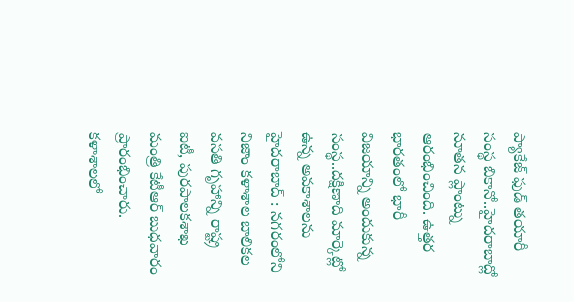ప్యాకేజ్ ఫుడ్ తయారీ సంస్థ బికానో..హైదరాబాద్లో నూతన ప్లాంట్ను ఆరంభించింది. ఉత్తర భారతంలో భారీ విజయాన్ని అందుకున్న సంస్థ..దక్షిణాది మార్కెట్లో ఉన్న అవకాశాలను
హైదరాబాద్ : నగరంలోని నిజాం కళాశాల బాలికల వసతి గృహాన్ని రాష్ట్ర ఐటీ, పురపాలకశాఖ మంత్రి కేటీఆర్ బుధవారం ప్రారంభించారు. కళాశాలలో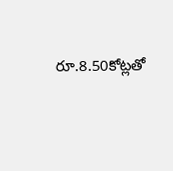రూ.8.50కోట్లతో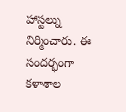హాస్టల్ను నిర్మించారు. ఈ సందర్భంగా కళాశాల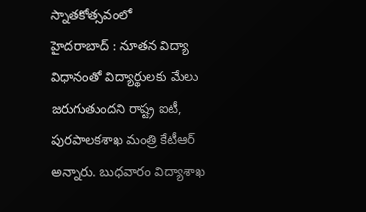స్నాతకోత్సవంలో
హైదరాబాద్ : నూతన విద్యా విధానంతో విద్యార్థులకు మేలు జరుగుతుందని రాష్ట్ర ఐటీ, పురపాలకశాఖ మంత్రి కేటీఆర్ అన్నారు. బుధవారం విద్యాశాఖ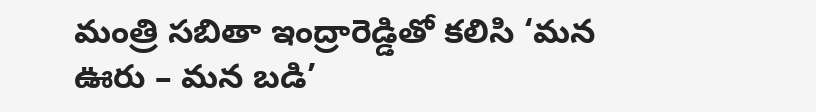మంత్రి సబితా ఇంద్రారెడ్డితో కలిసి ‘మన ఊరు – మన బడి’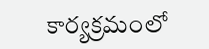కార్యక్రమంలో